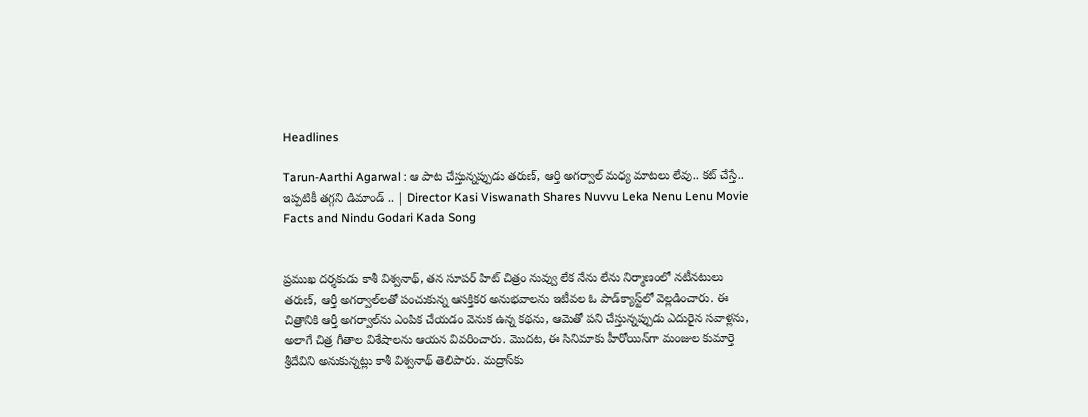Headlines

Tarun-Aarthi Agarwal : ఆ పాట చేస్తున్నప్పుడు తరుణ్, ఆర్తి అగర్వాల్ మధ్య మాటలు లేవు.. కట్ చేస్తే.. ఇప్పటికీ తగ్గని డిమాండ్ .. | Director Kasi Viswanath Shares Nuvvu Leka Nenu Lenu Movie Facts and Nindu Godari Kada Song


ప్రముఖ దర్శకుడు కాశీ విశ్వనాథ్, తన సూపర్ హిట్ చిత్రం నువ్వు లేక నేను లేను నిర్మాణంలో నటీనటులు తరుణ్, ఆర్తీ అగర్వాల్‌లతో పంచుకున్న ఆసక్తికర అనుభవాలను ఇటీవల ఓ పాడ్‌క్యాస్ట్‌లో వెల్లడించారు. ఈ చిత్రానికి ఆర్తీ అగర్వాల్‌ను ఎంపిక చేయడం వెనుక ఉన్న కథను, ఆమెతో పని చేస్తున్నప్పుడు ఎదురైన సవాళ్లను, అలాగే చిత్ర గీతాల విశేషాలను ఆయన వివరించారు. మొదట, ఈ సినిమాకు హీరోయిన్‌గా మంజుల కుమార్తె శ్రీదేవిని అనుకున్నట్లు కాశీ విశ్వనాథ్ తెలిపారు. మద్రాస్‌కు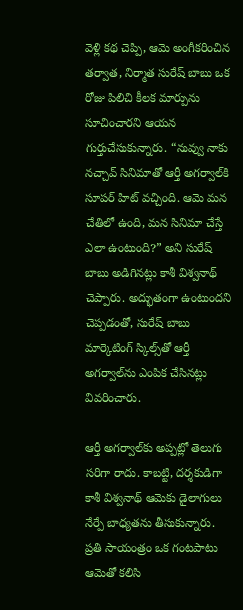వెళ్లి కథ చెప్పి, ఆమె అంగీకరించిన తర్వాత, నిర్మాత సురేష్ బాబు ఒక రోజు పిలిచి కీలక మార్పును సూచించారని ఆయన గుర్తుచేసుకున్నారు. “నువ్వు నాకు నచ్చావ్ సినిమాతో ఆర్తీ అగర్వాల్‌కి సూపర్ హిట్ వచ్చింది. ఆమె మన చేతిలో ఉంది, మన సినిమా చేస్తే ఎలా ఉంటుంది?” అని సురేష్ బాబు అడిగినట్లు కాశీ విశ్వనాథ్ చెప్పారు. అద్భుతంగా ఉంటుందని చెప్పడంతో, సురేష్ బాబు మార్కెటింగ్ స్కిల్స్‌తో ఆర్తీ అగర్వాల్‌ను ఎంపిక చేసినట్లు వివరించారు.

ఆర్తీ అగర్వాల్‌కు అప్పట్లో తెలుగు సరిగా రాదు. కాబట్టి, దర్శకుడిగా కాశీ విశ్వనాథ్ ఆమెకు డైలాగులు నేర్పే బాధ్యతను తీసుకున్నారు. ప్రతి సాయంత్రం ఒక గంటపాటు ఆమెతో కలిసి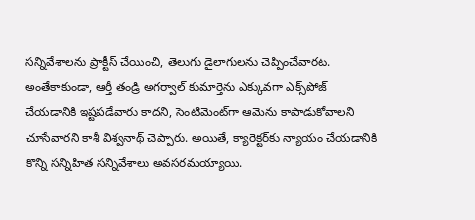సన్నివేశాలను ప్రాక్టీస్ చేయించి, తెలుగు డైలాగులను చెప్పించేవారట. అంతేకాకుండా, ఆర్తీ తండ్రి అగర్వాల్ కుమార్తెను ఎక్కువగా ఎక్స్‌పోజ్ చేయడానికి ఇష్టపడేవారు కాదని, సెంటిమెంట్‌గా ఆమెను కాపాడుకోవాలని చూసేవారని కాశీ విశ్వనాథ్ చెప్పారు. అయితే, క్యారెక్టర్‌కు న్యాయం చేయడానికి కొన్ని సన్నిహిత సన్నివేశాలు అవసరమయ్యాయి.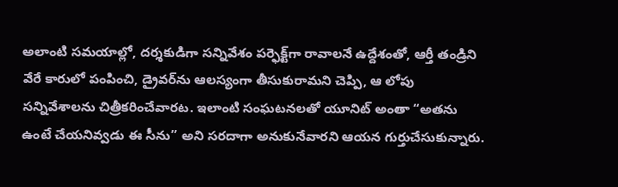అలాంటి సమయాల్లో, దర్శకుడిగా సన్నివేశం పర్ఫెక్ట్‌గా రావాలనే ఉద్దేశంతో, ఆర్తీ తండ్రిని వేరే కారులో పంపించి, డ్రైవర్‌ను ఆలస్యంగా తీసుకురామని చెప్పి, ఆ లోపు సన్నివేశాలను చిత్రీకరించేవారట. ఇలాంటి సంఘటనలతో యూనిట్ అంతా “అతను ఉంటే చేయనివ్వడు ఈ సీను” అని సరదాగా అనుకునేవారని ఆయన గుర్తుచేసుకున్నారు.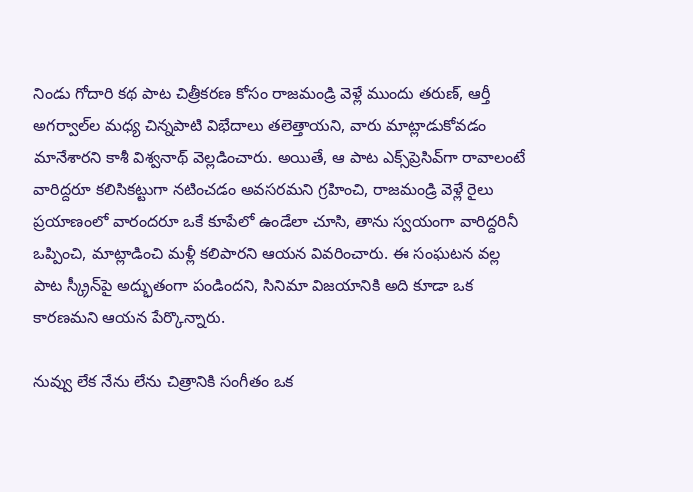నిండు గోదారి కథ పాట చిత్రీకరణ కోసం రాజమండ్రి వెళ్లే ముందు తరుణ్, ఆర్తీ అగర్వాల్‌ల మధ్య చిన్నపాటి విభేదాలు తలెత్తాయని, వారు మాట్లాడుకోవడం మానేశారని కాశీ విశ్వనాథ్ వెల్లడించారు. అయితే, ఆ పాట ఎక్స్‌ప్రెసివ్‌గా రావాలంటే వారిద్దరూ కలిసికట్టుగా నటించడం అవసరమని గ్రహించి, రాజమండ్రి వెళ్లే రైలు ప్రయాణంలో వారందరూ ఒకే కూపేలో ఉండేలా చూసి, తాను స్వయంగా వారిద్దరినీ ఒప్పించి, మాట్లాడించి మళ్లీ కలిపారని ఆయన వివరించారు. ఈ సంఘటన వల్ల పాట స్క్రీన్‌పై అద్భుతంగా పండిందని, సినిమా విజయానికి అది కూడా ఒక కారణమని ఆయన పేర్కొన్నారు.

నువ్వు లేక నేను లేను చిత్రానికి సంగీతం ఒక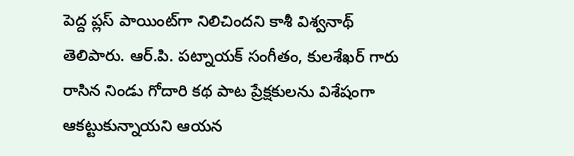పెద్ద ప్లస్ పాయింట్‌గా నిలిచిందని కాశీ విశ్వనాథ్ తెలిపారు. ఆర్.పి. పట్నాయక్ సంగీతం, కులశేఖర్ గారు రాసిన నిండు గోదారి కథ పాట ప్రేక్షకులను విశేషంగా ఆకట్టుకున్నాయని ఆయన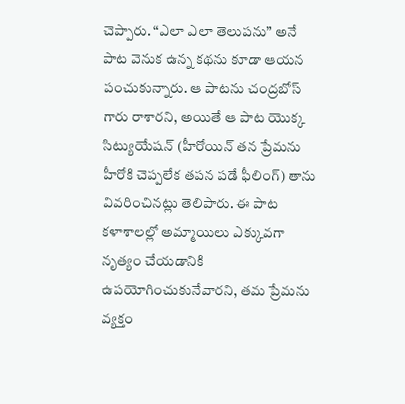చెప్పారు. “ఎలా ఎలా తెలుపను” అనే పాట వెనుక ఉన్న కథను కూడా ఆయన పంచుకున్నారు. ఆ పాటను చంద్రబోస్ గారు రాశారని, అయితే ఆ పాట యొక్క సిట్యుయేషన్ (హీరోయిన్ తన ప్రేమను హీరోకి చెప్పలేక తపన పడే ఫీలింగ్) తాను వివరించినట్లు తెలిపారు. ఈ పాట కళాశాలల్లో అమ్మాయిలు ఎక్కువగా నృత్యం చేయడానికి ఉపయోగించుకునేవారని, తమ ప్రేమను వ్యక్తం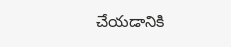చేయడానికి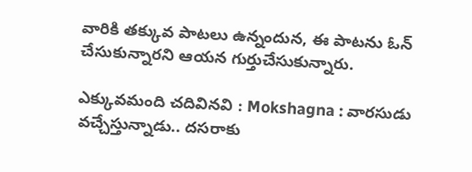వారికి తక్కువ పాటలు ఉన్నందున, ఈ పాటను ఓన్ చేసుకున్నారని ఆయన గుర్తుచేసుకున్నారు.

ఎక్కువమంది చదివినవి : Mokshagna : వారసుడు వచ్చేస్తున్నాడు.. దసరాకు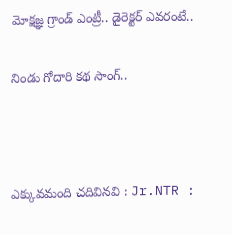మోక్షజ్ఞ గ్రాండ్ ఎంట్రీ.. డైరెక్టర్ ఎవరంటే..

నిండు గోదారి కథ సాంగ్..



ఎక్కువమంది చదివినవి : Jr.NTR :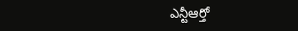ఎన్టీఆర్తో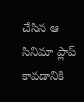చేసిన ఆ సినిమా ప్లాప్ కావడానికి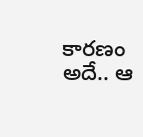కారణం అదే.. ఆ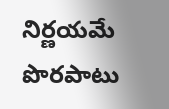నిర్ణయమే పొరపాటు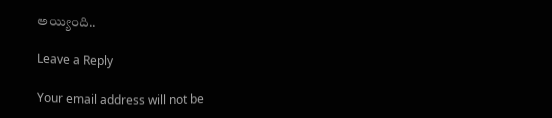అయ్యింది..

Leave a Reply

Your email address will not be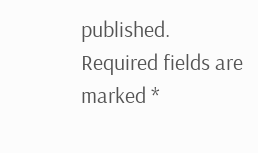published. Required fields are marked *